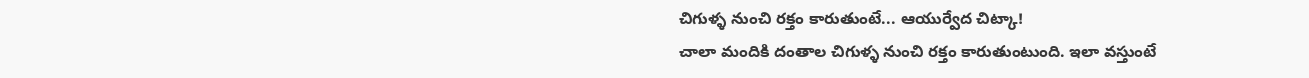చిగుళ్ళ నుంచి రక్తం కారుతుంటే... ఆయుర్వేద చిట్కా!
చాలా మందికి దంతాల చిగుళ్ళ నుంచి రక్తం కారుతుంటుంది. ఇలా వస్తుంటే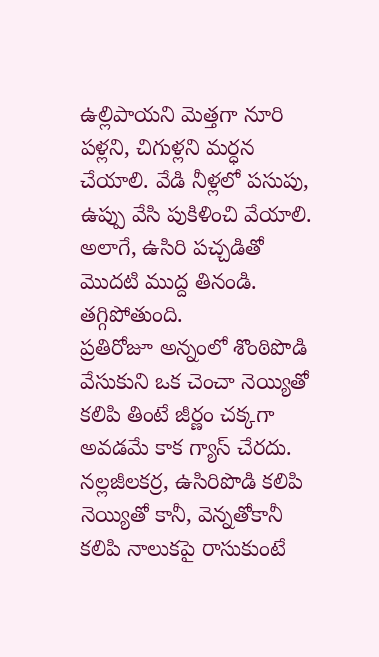ఉల్లిపాయని మెత్తగా నూరి పళ్లని, చిగుళ్లని మర్ధన చేయాలి. వేడి నీళ్లలో పసుపు, ఉప్పు వేసి పుకిళించి వేయాలి. అలాగే, ఉసిరి పచ్చడితో మొదటి ముద్ద తినండి. తగ్గిపోతుంది.
ప్రతిరోజూ అన్నంలో శొంఠిపొడి వేసుకుని ఒక చెంచా నెయ్యితో కలిపి తింటే జీర్ణం చక్కగా అవడమే కాక గ్యాస్ చేరదు.
నల్లజీలకర్ర, ఉసిరిపొడి కలిపి నెయ్యితో కానీ, వెన్నతోకానీ కలిపి నాలుకపై రాసుకుంటే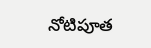నోటిపూత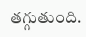తగ్గుతుంది.